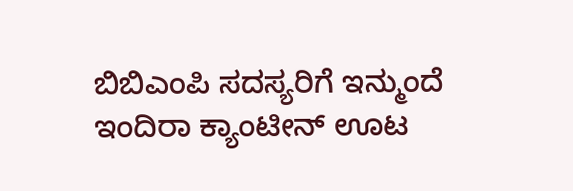ಬಿಬಿಎಂಪಿ ಸದಸ್ಯರಿಗೆ ಇನ್ಮುಂದೆ  ಇಂದಿರಾ ಕ್ಯಾಂಟೀನ್ ಊಟ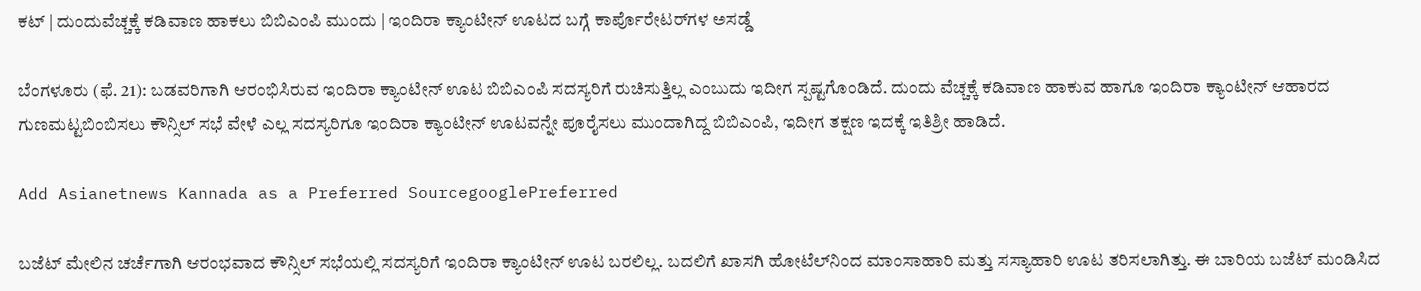ಕಟ್ | ದುಂದುವೆಚ್ಚಕ್ಕೆ ಕಡಿವಾಣ ಹಾಕಲು ಬಿಬಿಎಂಪಿ ಮುಂದು | ಇಂದಿರಾ ಕ್ಯಾಂಟೀನ್‌ ಊಟದ ಬಗ್ಗೆ ಕಾರ್ಪೊರೇಟರ್‌ಗಳ ಅಸಡ್ಡೆ

ಬೆಂಗಳೂರು (ಫೆ. 21): ಬಡವರಿಗಾಗಿ ಆರಂಭಿಸಿರುವ ಇಂದಿರಾ ಕ್ಯಾಂಟೀನ್‌ ಊಟ ಬಿಬಿಎಂಪಿ ಸದಸ್ಯರಿಗೆ ರುಚಿಸುತ್ತಿಲ್ಲ ಎಂಬುದು ಇದೀಗ ಸ್ಪಷ್ಟಗೊಂಡಿದೆ. ದುಂದು ವೆಚ್ಚಕ್ಕೆ ಕಡಿವಾಣ ಹಾಕುವ ಹಾಗೂ ಇಂದಿರಾ ಕ್ಯಾಂಟೀನ್‌ ಆಹಾರದ ಗುಣಮಟ್ಟಬಿಂಬಿಸಲು ಕೌನ್ಸಿಲ್‌ ಸಭೆ ವೇಳೆ ಎಲ್ಲ ಸದಸ್ಯರಿಗೂ ಇಂದಿರಾ ಕ್ಯಾಂಟೀನ್‌ ಊಟವನ್ನೇ ಪೂರೈಸಲು ಮುಂದಾಗಿದ್ದ ಬಿಬಿಎಂಪಿ, ಇದೀಗ ತಕ್ಷಣ ಇದಕ್ಕೆ ಇತಿಶ್ರೀ ಹಾಡಿದೆ.

Add Asianetnews Kannada as a Preferred SourcegooglePreferred

ಬಜೆಟ್‌ ಮೇಲಿನ ಚರ್ಚೆಗಾಗಿ ಆರಂಭವಾದ ಕೌನ್ಸಿಲ್‌ ಸಭೆಯಲ್ಲಿ ಸದಸ್ಯರಿಗೆ ಇಂದಿರಾ ಕ್ಯಾಂಟೀನ್‌ ಊಟ ಬರಲಿಲ್ಲ. ಬದಲಿಗೆ ಖಾಸಗಿ ಹೋಟೆಲ್‌ನಿಂದ ಮಾಂಸಾಹಾರಿ ಮತ್ತು ಸಸ್ಯಾಹಾರಿ ಊಟ ತರಿಸಲಾಗಿತ್ತು. ಈ ಬಾರಿಯ ಬಜೆಟ್‌ ಮಂಡಿಸಿದ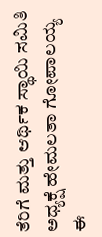ತೆರಿಗೆ ಮತ್ತು ಆರ್ಥಿಕ ಸ್ಥಾಯಿ ಸಮಿತಿ ಅಧ್ಯಕ್ಷೆ ಹೇಮಲತಾ ಗೋಪಾಲಯ್ಯ ಈ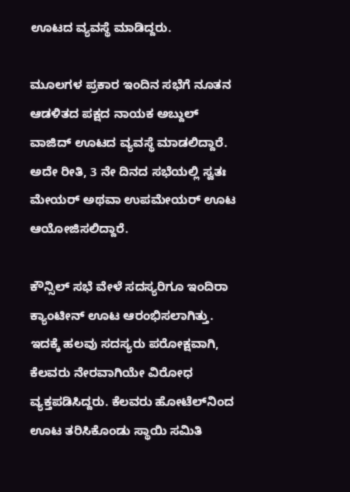ಊಟದ ವ್ಯವಸ್ಥೆ ಮಾಡಿದ್ದರು.

ಮೂಲಗಳ ಪ್ರಕಾರ ಇಂದಿನ ಸಭೆಗೆ ನೂತನ ಆಡಳಿತದ ಪಕ್ಷದ ನಾಯಕ ಅಬ್ದುಲ್‌ ವಾಜಿದ್‌ ಊಟದ ವ್ಯವಸ್ಥೆ ಮಾಡಲಿದ್ದಾರೆ. ಅದೇ ರೀತಿ, 3 ನೇ ದಿನದ ಸಭೆಯಲ್ಲಿ ಸ್ವತಃ ಮೇಯರ್‌ ಅಥವಾ ಉಪಮೇಯರ್‌ ಊಟ ಆಯೋಜಿಸಲಿದ್ದಾರೆ.

ಕೌನ್ಸಿಲ್‌ ಸಭೆ ವೇಳೆ ಸದಸ್ಯರಿಗೂ ಇಂದಿರಾ ಕ್ಯಾಂಟೀನ್‌ ಊಟ ಆರಂಭಿಸಲಾಗಿತ್ತು. ಇದಕ್ಕೆ ಹಲವು ಸದಸ್ಯರು ಪರೋಕ್ಷವಾಗಿ, ಕೆಲವರು ನೇರವಾಗಿಯೇ ವಿರೋಧ ವ್ಯಕ್ತಪಡಿಸಿದ್ದರು. ಕೆಲವರು ಹೋಟೆಲ್‌ನಿಂದ ಊಟ ತರಿಸಿಕೊಂಡು ಸ್ಥಾಯಿ ಸಮಿತಿ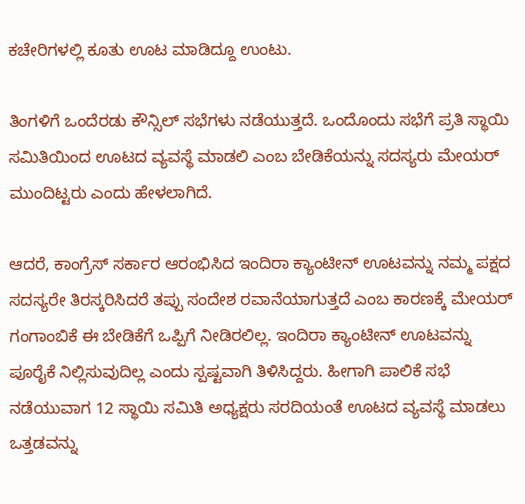ಕಚೇರಿಗಳಲ್ಲಿ ಕೂತು ಊಟ ಮಾಡಿದ್ದೂ ಉಂಟು.

ತಿಂಗಳಿಗೆ ಒಂದೆರಡು ಕೌನ್ಸಿಲ್‌ ಸಭೆಗಳು ನಡೆಯುತ್ತದೆ. ಒಂದೊಂದು ಸಭೆಗೆ ಪ್ರತಿ ಸ್ಥಾಯಿ ಸಮಿತಿಯಿಂದ ಊಟದ ವ್ಯವಸ್ಥೆ ಮಾಡಲಿ ಎಂಬ ಬೇಡಿಕೆಯನ್ನು ಸದಸ್ಯರು ಮೇಯರ್‌ ಮುಂದಿಟ್ಟರು ಎಂದು ಹೇಳಲಾಗಿದೆ.

ಆದರೆ, ಕಾಂಗ್ರೆಸ್‌ ಸರ್ಕಾರ ಆರಂಭಿಸಿದ ಇಂದಿರಾ ಕ್ಯಾಂಟೀನ್‌ ಊಟವನ್ನು ನಮ್ಮ ಪಕ್ಷದ ಸದಸ್ಯರೇ ತಿರಸ್ಕರಿಸಿದರೆ ತಪ್ಪು ಸಂದೇಶ ರವಾನೆಯಾಗುತ್ತದೆ ಎಂಬ ಕಾರಣಕ್ಕೆ ಮೇಯರ್‌ ಗಂಗಾಂಬಿಕೆ ಈ ಬೇಡಿಕೆಗೆ ಒಪ್ಪಿಗೆ ನೀಡಿರಲಿಲ್ಲ. ಇಂದಿರಾ ಕ್ಯಾಂಟೀನ್‌ ಊಟವನ್ನು ಪೂರೈಕೆ ನಿಲ್ಲಿಸುವುದಿಲ್ಲ ಎಂದು ಸ್ಪಷ್ಟವಾಗಿ ತಿಳಿಸಿದ್ದರು. ಹೀಗಾಗಿ ಪಾಲಿಕೆ ಸಭೆ ನಡೆಯುವಾಗ 12 ಸ್ಥಾಯಿ ಸಮಿತಿ ಅಧ್ಯಕ್ಷರು ಸರದಿಯಂತೆ ಊಟದ ವ್ಯವಸ್ಥೆ ಮಾಡಲು ಒತ್ತಡವನ್ನು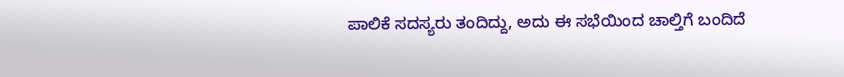ಪಾಲಿಕೆ ಸದಸ್ಯರು ತಂದಿದ್ದು, ಅದು ಈ ಸಭೆಯಿಂದ ಚಾಲ್ತಿಗೆ ಬಂದಿದೆ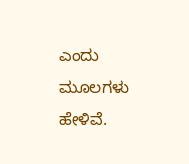ಎಂದು ಮೂಲಗಳು ಹೇಳಿವೆ.